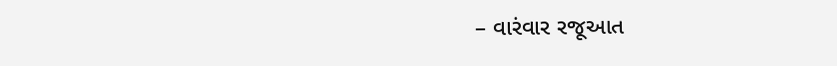– વારંવાર રજૂઆત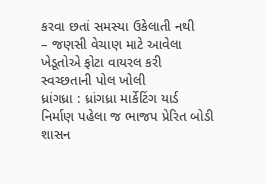કરવા છતાં સમસ્યા ઉકેલાતી નથી
– જણસી વેચાણ માટે આવેલા ખેડૂતોએ ફોટા વાયરલ કરી સ્વચ્છતાની પોલ ખોલી
ધ્રાંગધ્રા : ધ્રાંગધ્રા માર્કેટિંગ યાર્ડ નિર્માણ પહેલા જ ભાજપ પ્રેરિત બોડી શાસન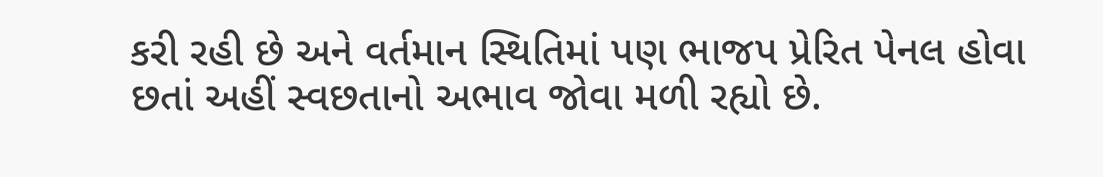કરી રહી છે અને વર્તમાન સ્થિતિમાં પણ ભાજપ પ્રેરિત પેનલ હોવા છતાં અહીં સ્વછતાનો અભાવ જોવા મળી રહ્યો છે.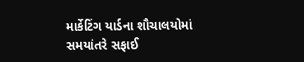માર્કેટિંગ યાર્ડના શૌચાલયોમાં સમયાંતરે સફાઈ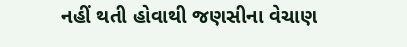નહીં થતી હોવાથી જણસીના વેચાણ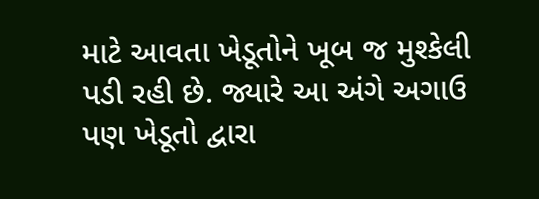માટે આવતા ખેડૂતોને ખૂબ જ મુશ્કેલી પડી રહી છે. જ્યારે આ અંગે અગાઉ પણ ખેડૂતો દ્વારા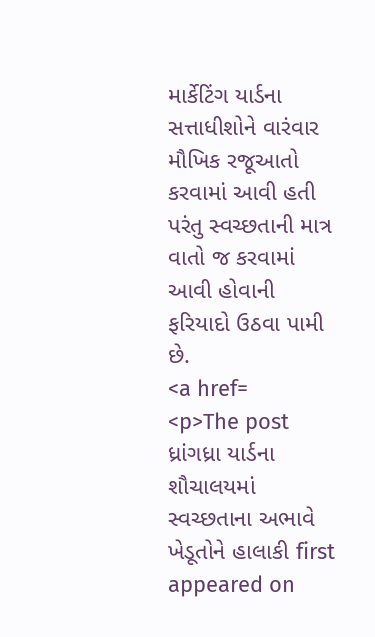માર્કેટિંગ યાર્ડના સત્તાધીશોને વારંવાર મૌખિક રજૂઆતો કરવામાં આવી હતી પરંતુ સ્વચ્છતાની માત્ર વાતો જ કરવામાં આવી હોવાની ફરિયાદો ઉઠવા પામી છે.
<a href=
<p>The post ધ્રાંગધ્રા યાર્ડના શૌચાલયમાં સ્વચ્છતાના અભાવે ખેડૂતોને હાલાકી first appeared on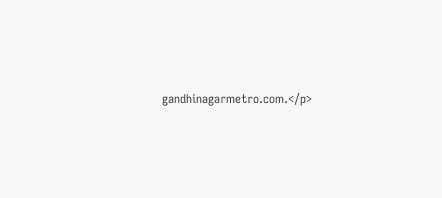gandhinagarmetro.com.</p>